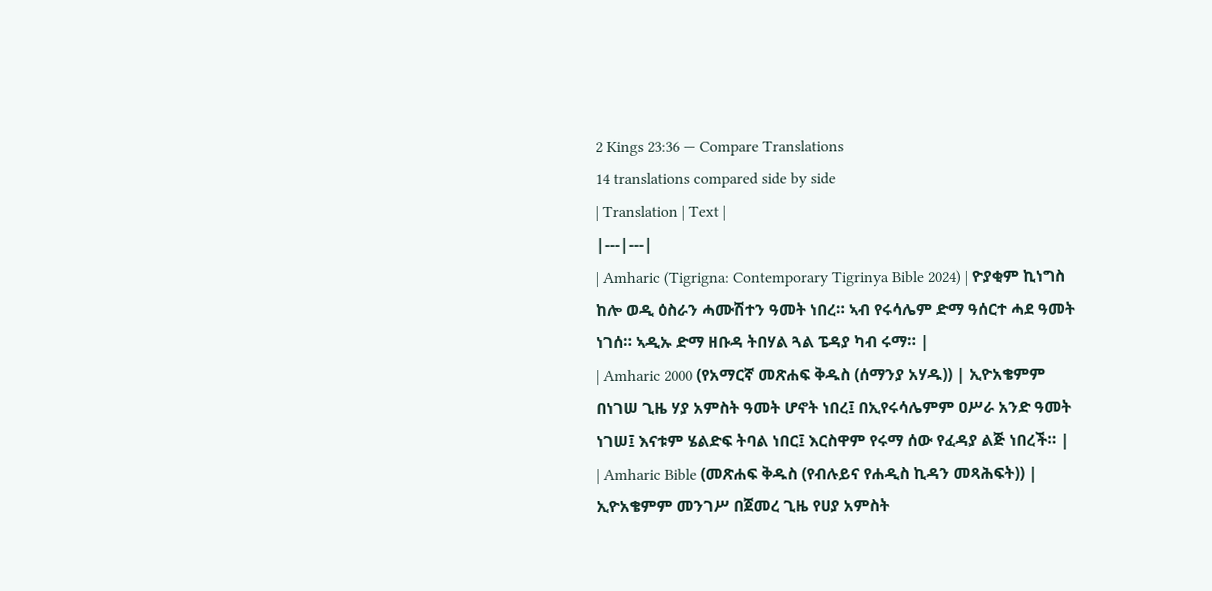2 Kings 23:36 — Compare Translations
14 translations compared side by side
| Translation | Text |
|---|---|
| Amharic (Tigrigna: Contemporary Tigrinya Bible 2024) | ዮያቂም ኪነግስ ከሎ ወዲ ዕስራን ሓሙሽተን ዓመት ነበረ። ኣብ የሩሳሌም ድማ ዓሰርተ ሓደ ዓመት ነገሰ። ኣዲኡ ድማ ዘቡዳ ትበሃል ጓል ፔዳያ ካብ ሩማ። |
| Amharic 2000 (የአማርኛ መጽሐፍ ቅዱስ (ሰማንያ አሃዱ)) | ኢዮአቄምም በነገሠ ጊዜ ሃያ አምስት ዓመት ሆኖት ነበረ፤ በኢየሩሳሌምም ዐሥራ አንድ ዓመት ነገሠ፤ እናቱም ሄልድፍ ትባል ነበር፤ እርስዋም የሩማ ሰው የፈዳያ ልጅ ነበረች። |
| Amharic Bible (መጽሐፍ ቅዱስ (የብሉይና የሐዲስ ኪዳን መጻሕፍት)) | ኢዮአቄምም መንገሥ በጀመረ ጊዜ የሀያ አምስት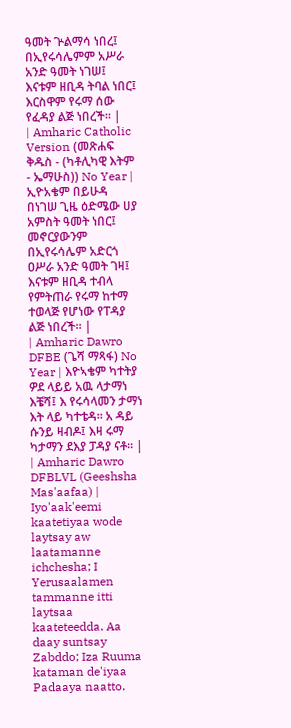ዓመት ጕልማሳ ነበረ፤ በኢየሩሳሌምም አሥራ አንድ ዓመት ነገሠ፤ እናቱም ዘቢዳ ትባል ነበር፤ እርስዋም የሩማ ሰው የፈዳያ ልጅ ነበረች። |
| Amharic Catholic Version (መጽሐፍ ቅዱስ - (ካቶሊካዊ እትም - ኤማሁስ)) No Year | ኢዮአቄም በይሁዳ በነገሠ ጊዜ ዕድሜው ሀያ አምስት ዓመት ነበር፤ መኖርያውንም በኢየሩሳሌም አድርጎ ዐሥራ አንድ ዓመት ገዛ፤ እናቱም ዘቢዳ ተብላ የምትጠራ የሩማ ከተማ ተወላጅ የሆነው የፐዳያ ልጅ ነበረች። |
| Amharic Dawro DFBE (ጌሻ ማጻፋ) No Year | እዮኣቄም ካተትያ ዎደ ላይይ አዉ ላታማነ እቼሻ፤ እ የሩሳላመን ታማነ እት ላይ ካተቴዳ። አ ዳይ ሱንይ ዛብዶ፤ እዛ ሩማ ካታማን ደእያ ፓዳያ ናቶ። |
| Amharic Dawro DFBLVL (Geeshsha Mas'aafaa) | Iyo'aak'eemi kaatetiyaa wode laytsay aw laatamanne ichchesha; I Yerusaalamen tammanne itti laytsaa kaateteedda. Aa daay suntsay Zabddo; Iza Ruuma kataman de'iyaa Padaaya naatto.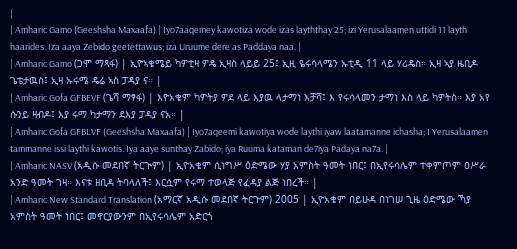|
| Amharic Gamo (Geeshsha Maxaafa) | Iyo7aaqemey kawotiza wode izas layththay 25; izi Yerusalaamen uttidi 11 layth haarides. Iza aaya Zebido geetettawus; iza Uruume dere as Paddaya naa. |
| Amharic Gamo (ጋሞ ማጻፋ) | ኢዮኣቄሜይ ካዎቲዛ ዎዴ ኢዛስ ላይይ 25፤ ኢዚ ዬሩሳላሜን ኡቲዲ 11 ላይ ሃሪዴስ። ኢዛ ኣያ ዜቢዶ ጌቴታዉስ፤ ኢዛ ኡሩሜ ዴሬ ኣስ ፓዳያ ና። |
| Amharic Gofa GFBEVF (ጌሻ ማፃፋ) | እዮአቄም ካዎትያ ዎደ ላይ እያዉ ላታማነ እቻሻ፤ እ የሩሳላመን ታማነ እስ ላይ ካዎትስ። እያ አየ ሱንይ ዛብዶ፤ እያ ሩማ ካታማን ደእያ ፓዳያ ናአ። |
| Amharic Gofa GFBLVF (Geeshsha Maxaafa) | Iyo7aqeemi kawotiya wode laythi iyaw laatamanne ichasha; I Yerusalaamen tammanne issi laythi kawotis. Iya aaye sunthay Zabido; iya Ruuma kataman de7iya Padaya na7a. |
| Amharic NASV (አዲሱ መደበኛ ትርጒም) | ኢዮአቄም ሲነግሥ ዕድሜው ሃያ አምስት ዓመት ነበር፤ በኢየሩሳሌም ተቀምጦም ዐሥራ አንድ ዓመት ገዛ። እናቱ ዘቢዳ ትባላለች፤ እርሷም የሩማ ተወላጅ የፈዳያ ልጅ ነበረች። |
| Amharic New Standard Translation (አማርኛ አዲሱ መደበኛ ትርጉም) 2005 | ኢዮአቄም በይሁዳ በነገሠ ጊዜ ዕድሜው ኻያ አምስት ዓመት ነበር፤ መኖርያውንም በኢየሩሳሌም አድርጎ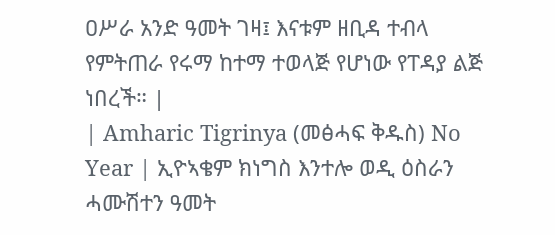ዐሥራ አንድ ዓመት ገዛ፤ እናቱም ዘቢዳ ተብላ የምትጠራ የሩማ ከተማ ተወላጅ የሆነው የፐዳያ ልጅ ነበረች። |
| Amharic Tigrinya (መፅሓፍ ቅዱስ) No Year | ኢዮኣቄም ክነግስ እንተሎ ወዲ ዕስራን ሓሙሽተን ዓመት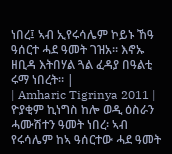ነበረ፤ ኣብ ኢየሩሳሌም ኮይኑ ኸዓ ዓሰርተ ሓደ ዓመት ገዝአ። እኖኡ ዘቢዳ እትበሃል ጓል ፈዳያ በዓልቲ ሩማ ነበረት። |
| Amharic Tigrinya 2011 | ዮያቂም ኪነግስ ከሎ ወዲ ዕስራን ሓሙሽተን ዓመት ነበረ፡ ኣብ የሩሳሌም ከኣ ዓሰርተው ሓደ ዓመት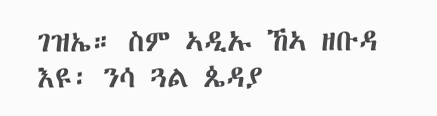ገዝኤ። ስም ኣዲኡ ኸኣ ዘቡዳ እዩ፡ ንሳ ጓል ጴዳያ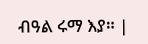ብዓል ሩማ እያ። |